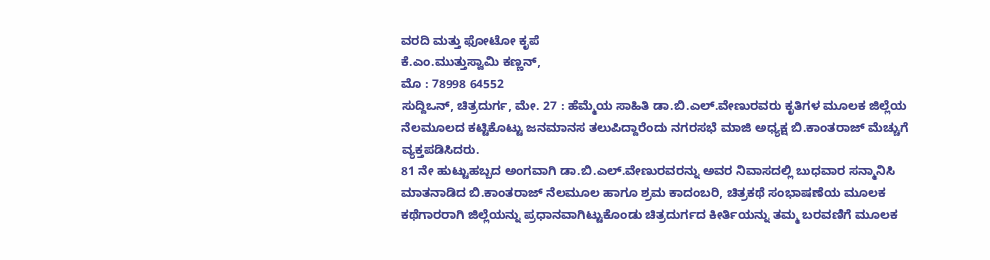ವರದಿ ಮತ್ತು ಫೋಟೋ ಕೃಪೆ
ಕೆ.ಎಂ.ಮುತ್ತುಸ್ವಾಮಿ ಕಣ್ಣನ್,
ಮೊ : 78998 64552
ಸುದ್ದಿಒನ್, ಚಿತ್ರದುರ್ಗ, ಮೇ. 27 : ಹೆಮ್ಮೆಯ ಸಾಹಿತಿ ಡಾ.ಬಿ.ಎಲ್.ವೇಣುರವರು ಕೃತಿಗಳ ಮೂಲಕ ಜಿಲ್ಲೆಯ ನೆಲಮೂಲದ ಕಟ್ಟಿಕೊಟ್ಟು ಜನಮಾನಸ ತಲುಪಿದ್ದಾರೆಂದು ನಗರಸಭೆ ಮಾಜಿ ಅಧ್ಯಕ್ಷ ಬಿ.ಕಾಂತರಾಜ್ ಮೆಚ್ಚುಗೆ ವ್ಯಕ್ತಪಡಿಸಿದರು.
81 ನೇ ಹುಟ್ಟುಹಬ್ಬದ ಅಂಗವಾಗಿ ಡಾ.ಬಿ.ಎಲ್.ವೇಣುರವರನ್ನು ಅವರ ನಿವಾಸದಲ್ಲಿ ಬುಧವಾರ ಸನ್ಮಾನಿಸಿ ಮಾತನಾಡಿದ ಬಿ.ಕಾಂತರಾಜ್ ನೆಲಮೂಲ ಹಾಗೂ ಶ್ರಮ ಕಾದಂಬರಿ, ಚಿತ್ರಕಥೆ ಸಂಭಾಷಣೆಯ ಮೂಲಕ ಕಥೆಗಾರರಾಗಿ ಜಿಲ್ಲೆಯನ್ನು ಪ್ರಧಾನವಾಗಿಟ್ಟುಕೊಂಡು ಚಿತ್ರದುರ್ಗದ ಕೀರ್ತಿಯನ್ನು ತಮ್ಮ ಬರವಣಿಗೆ ಮೂಲಕ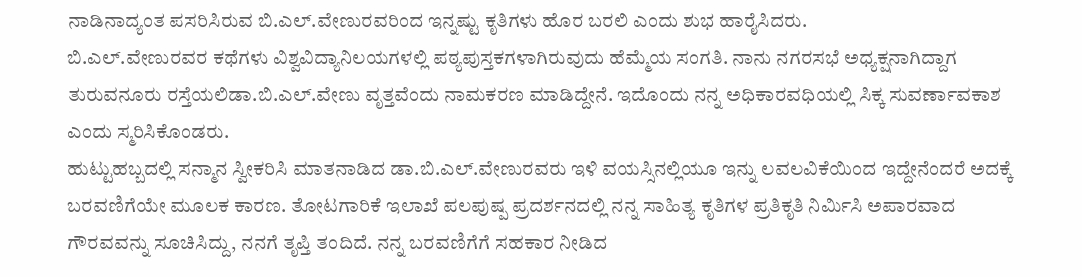ನಾಡಿನಾದ್ಯಂತ ಪಸರಿಸಿರುವ ಬಿ.ಎಲ್.ವೇಣುರವರಿಂದ ಇನ್ನಷ್ಟು ಕೃತಿಗಳು ಹೊರ ಬರಲಿ ಎಂದು ಶುಭ ಹಾರೈಸಿದರು.
ಬಿ.ಎಲ್.ವೇಣುರವರ ಕಥೆಗಳು ವಿಶ್ವವಿದ್ಯಾನಿಲಯಗಳಲ್ಲಿ ಪಠ್ಯಪುಸ್ತಕಗಳಾಗಿರುವುದು ಹೆಮ್ಮೆಯ ಸಂಗತಿ. ನಾನು ನಗರಸಭೆ ಅಧ್ಯಕ್ಷನಾಗಿದ್ದಾಗ ತುರುವನೂರು ರಸ್ತೆಯಲಿಡಾ.ಬಿ.ಎಲ್.ವೇಣು ವೃತ್ತವೆಂದು ನಾಮಕರಣ ಮಾಡಿದ್ದೇನೆ. ಇದೊಂದು ನನ್ನ ಅಧಿಕಾರವಧಿಯಲ್ಲಿ ಸಿಕ್ಕ ಸುವರ್ಣಾವಕಾಶ ಎಂದು ಸ್ಮರಿಸಿಕೊಂಡರು.
ಹುಟ್ಟುಹಬ್ಬದಲ್ಲಿ ಸನ್ಮಾನ ಸ್ವೀಕರಿಸಿ ಮಾತನಾಡಿದ ಡಾ.ಬಿ.ಎಲ್.ವೇಣುರವರು ಇಳಿ ವಯಸ್ಸಿನಲ್ಲಿಯೂ ಇನ್ನು ಲವಲವಿಕೆಯಿಂದ ಇದ್ದೇನೆಂದರೆ ಅದಕ್ಕೆ ಬರವಣಿಗೆಯೇ ಮೂಲಕ ಕಾರಣ. ತೋಟಗಾರಿಕೆ ಇಲಾಖೆ ಪಲಪುಷ್ಪ ಪ್ರದರ್ಶನದಲ್ಲಿ ನನ್ನ ಸಾಹಿತ್ಯ ಕೃತಿಗಳ ಪ್ರತಿಕೃತಿ ನಿರ್ಮಿಸಿ ಅಪಾರವಾದ ಗೌರವವನ್ನು ಸೂಚಿಸಿದ್ದು, ನನಗೆ ತೃಪ್ತಿ ತಂದಿದೆ. ನನ್ನ ಬರವಣಿಗೆಗೆ ಸಹಕಾರ ನೀಡಿದ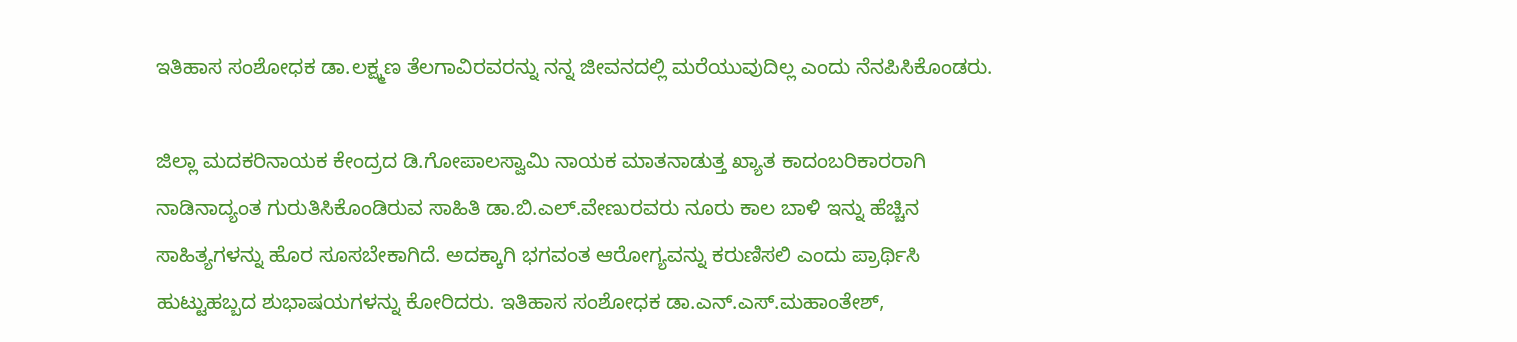ಇತಿಹಾಸ ಸಂಶೋಧಕ ಡಾ.ಲಕ್ಷ್ಮಣ ತೆಲಗಾವಿರವರನ್ನು ನನ್ನ ಜೀವನದಲ್ಲಿ ಮರೆಯುವುದಿಲ್ಲ ಎಂದು ನೆನಪಿಸಿಕೊಂಡರು.

ಜಿಲ್ಲಾ ಮದಕರಿನಾಯಕ ಕೇಂದ್ರದ ಡಿ.ಗೋಪಾಲಸ್ವಾಮಿ ನಾಯಕ ಮಾತನಾಡುತ್ತ ಖ್ಯಾತ ಕಾದಂಬರಿಕಾರರಾಗಿ ನಾಡಿನಾದ್ಯಂತ ಗುರುತಿಸಿಕೊಂಡಿರುವ ಸಾಹಿತಿ ಡಾ.ಬಿ.ಎಲ್.ವೇಣುರವರು ನೂರು ಕಾಲ ಬಾಳಿ ಇನ್ನು ಹೆಚ್ಚಿನ ಸಾಹಿತ್ಯಗಳನ್ನು ಹೊರ ಸೂಸಬೇಕಾಗಿದೆ. ಅದಕ್ಕಾಗಿ ಭಗವಂತ ಆರೋಗ್ಯವನ್ನು ಕರುಣಿಸಲಿ ಎಂದು ಪ್ರಾರ್ಥಿಸಿ ಹುಟ್ಟುಹಬ್ಬದ ಶುಭಾಷಯಗಳನ್ನು ಕೋರಿದರು. ಇತಿಹಾಸ ಸಂಶೋಧಕ ಡಾ.ಎನ್.ಎಸ್.ಮಹಾಂತೇಶ್,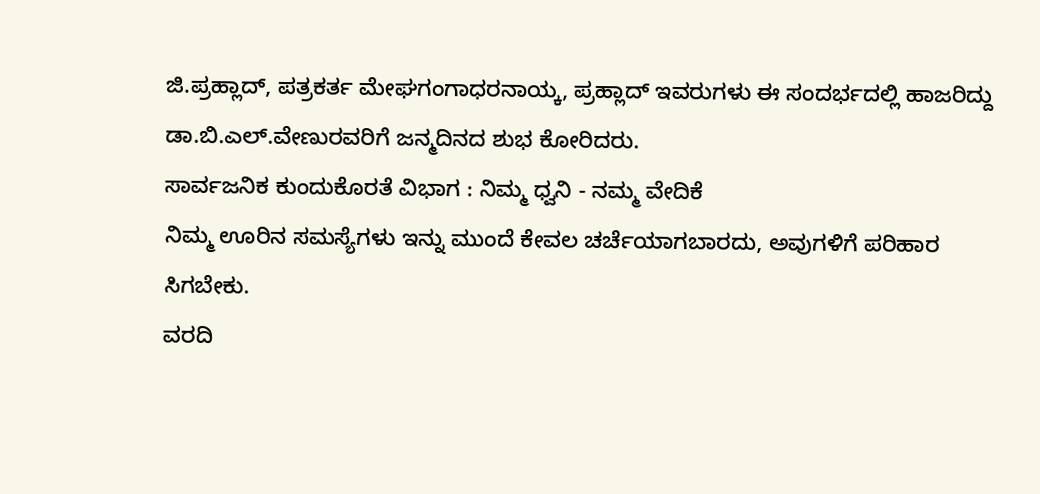ಜಿ.ಪ್ರಹ್ಲಾದ್, ಪತ್ರಕರ್ತ ಮೇಘಗಂಗಾಧರನಾಯ್ಕ, ಪ್ರಹ್ಲಾದ್ ಇವರುಗಳು ಈ ಸಂದರ್ಭದಲ್ಲಿ ಹಾಜರಿದ್ದು ಡಾ.ಬಿ.ಎಲ್.ವೇಣುರವರಿಗೆ ಜನ್ಮದಿನದ ಶುಭ ಕೋರಿದರು.
ಸಾರ್ವಜನಿಕ ಕುಂದುಕೊರತೆ ವಿಭಾಗ : ನಿಮ್ಮ ಧ್ವನಿ - ನಮ್ಮ ವೇದಿಕೆ
ನಿಮ್ಮ ಊರಿನ ಸಮಸ್ಯೆಗಳು ಇನ್ನು ಮುಂದೆ ಕೇವಲ ಚರ್ಚೆಯಾಗಬಾರದು, ಅವುಗಳಿಗೆ ಪರಿಹಾರ ಸಿಗಬೇಕು.
ವರದಿ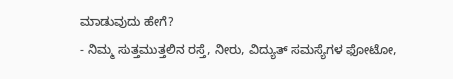ಮಾಡುವುದು ಹೇಗೆ?
- ನಿಮ್ಮ ಸುತ್ತಮುತ್ತಲಿನ ರಸ್ತೆ, ನೀರು, ವಿದ್ಯುತ್ ಸಮಸ್ಯೆಗಳ ಫೋಟೋ,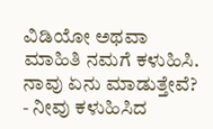ವಿಡಿಯೋ ಅಥವಾ ಮಾಹಿತಿ ನಮಗೆ ಕಳುಹಿಸಿ.
ನಾವು ಏನು ಮಾಡುತ್ತೇವೆ?
- ನೀವು ಕಳುಹಿಸಿದ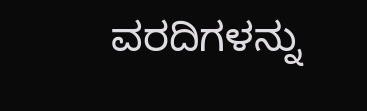ವರದಿಗಳನ್ನು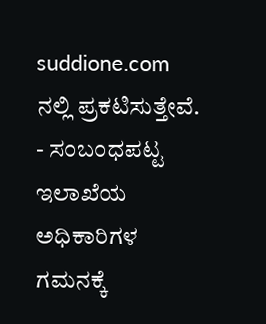suddione.com ನಲ್ಲಿ ಪ್ರಕಟಿಸುತ್ತೇವೆ.
- ಸಂಬಂಧಪಟ್ಟ ಇಲಾಖೆಯ ಅಧಿಕಾರಿಗಳ ಗಮನಕ್ಕೆ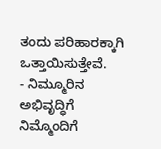ತಂದು ಪರಿಹಾರಕ್ಕಾಗಿ ಒತ್ತಾಯಿಸುತ್ತೇವೆ.
- ನಿಮ್ಮೂರಿನ ಅಭಿವೃದ್ಧಿಗೆ ನಿಮ್ಮೊಂದಿಗೆ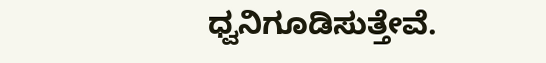ಧ್ವನಿಗೂಡಿಸುತ್ತೇವೆ.